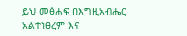ይህ መፅሐፍ በእግዚአብሔር አልተነፀረም እና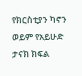የክርስቲያን ካኖን ወይም የአይሁድ ታናክ ክፍል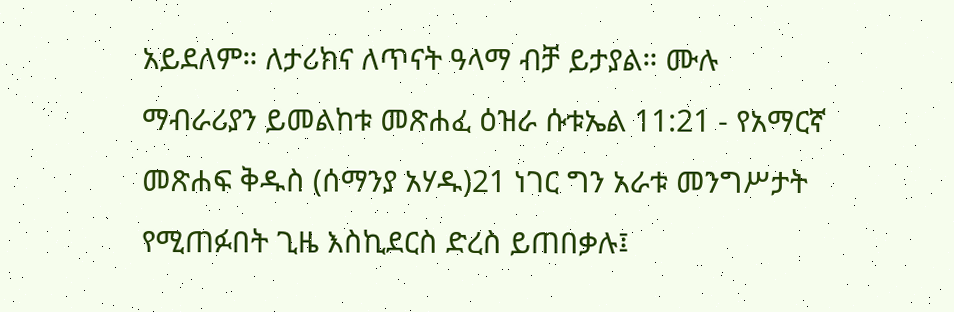አይደለም። ለታሪክና ለጥናት ዓላማ ብቻ ይታያል። ሙሉ ማብራሪያን ይመልከቱ መጽሐፈ ዕዝራ ሱቱኤል 11:21 - የአማርኛ መጽሐፍ ቅዱስ (ሰማንያ አሃዱ)21 ነገር ግን አራቱ መንግሥታት የሚጠፉበት ጊዜ እስኪደርስ ድረስ ይጠበቃሉ፤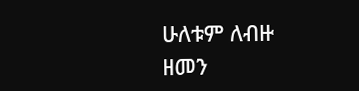ሁለቱም ለብዙ ዘመን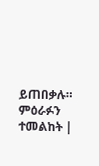ይጠበቃሉ። ምዕራፉን ተመልከት |